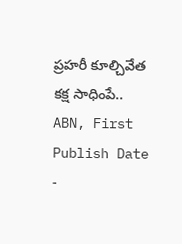ప్రహరీ కూల్చివేత కక్ష సాధింపే..
ABN, First Publish Date -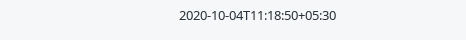2020-10-04T11:18:50+05:30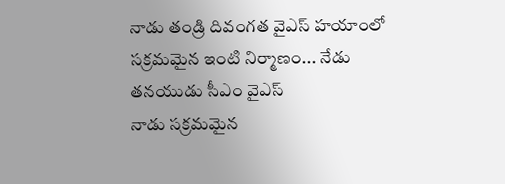నాడు తండ్రి దివంగత వైఎస్ హయాంలో సక్రమమైన ఇంటి నిర్మాణం... నేడు తనయుడు సీఎం వైఎస్
నాడు సక్రమమైన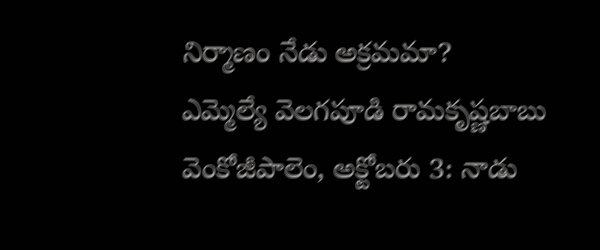నిర్మాణం నేడు అక్రమమా?
ఎమ్మెల్యే వెలగపూడి రామకృష్ణబాబు
వెంకోజీపాలెం, అక్టోబరు 3: నాడు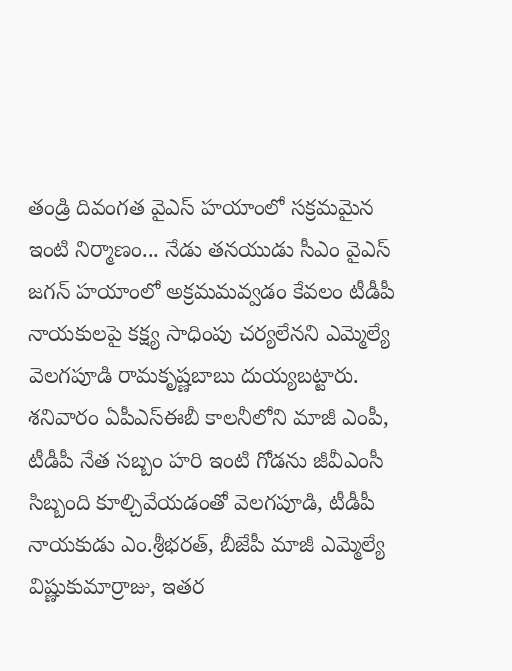తండ్రి దివంగత వైఎస్ హయాంలో సక్రమమైన ఇంటి నిర్మాణం... నేడు తనయుడు సీఎం వైఎస్ జగన్ హయాంలో అక్రమమవ్వడం కేవలం టీడీపీ నాయకులపై కక్ష్య సాధింపు చర్యలేనని ఎమ్మెల్యే వెలగపూడి రామకృష్ణబాబు దుయ్యబట్టారు. శనివారం ఏపీఎస్ఈబీ కాలనీలోని మాజీ ఎంపీ, టీడీపీ నేత సబ్బం హరి ఇంటి గోడను జీవీఎంసీ సిబ్బంది కూల్చివేయడంతో వెలగపూడి, టీడీపీ నాయకుడు ఎం.శ్రీభరత్, బీజేపీ మాజీ ఎమ్మెల్యే విష్ణుకుమార్రాజు, ఇతర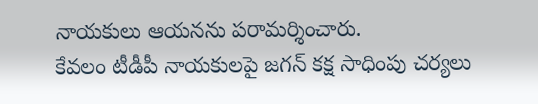నాయకులు ఆయనను పరామర్శించారు.
కేవలం టీడీపీ నాయకులపై జగన్ కక్ష సాధింపు చర్యలు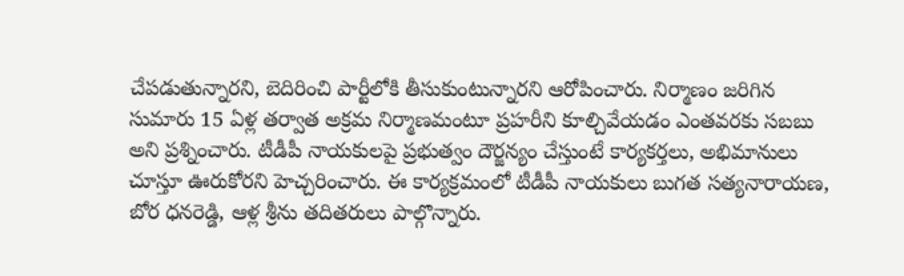చేపడుతున్నారని, బెదిరించి పార్టీలోకి తీసుకుంటున్నారని ఆరోపించారు. నిర్మాణం జరిగిన సుమారు 15 ఏళ్ల తర్వాత అక్రమ నిర్మాణమంటూ ప్రహరీని కూల్చివేయడం ఎంతవరకు సబబు అని ప్రశ్నించారు. టీడీపీ నాయకులపై ప్రభుత్వం దౌర్జన్యం చేస్తుంటే కార్యకర్తలు, అభిమానులు చూస్తూ ఊరుకోరని హెచ్చరించారు. ఈ కార్యక్రమంలో టీడీపీ నాయకులు బుగత సత్యనారాయణ, బోర ధనరెడ్డి, ఆళ్ల శ్రీను తదితరులు పాల్గొన్నారు.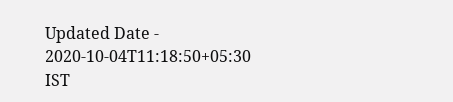Updated Date - 2020-10-04T11:18:50+05:30 IST